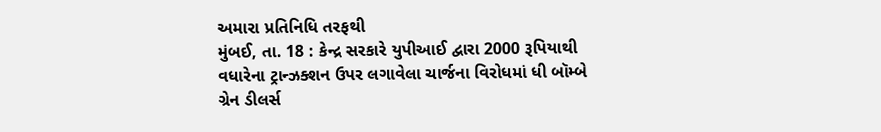અમારા પ્રતિનિધિ તરફથી
મુંબઈ, તા. 18 : કેન્દ્ર સરકારે યુપીઆઈ દ્વારા 2000 રૂપિયાથી વધારેના ટ્રાન્ઝક્શન ઉપર લગાવેલા ચાર્જના વિરોધમાં ધી બૉમ્બે ગ્રેન ડીલર્સ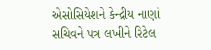એસોસિયેશને કેન્દ્રીય નાણાં સચિવને પત્ર લખીને રિટેલ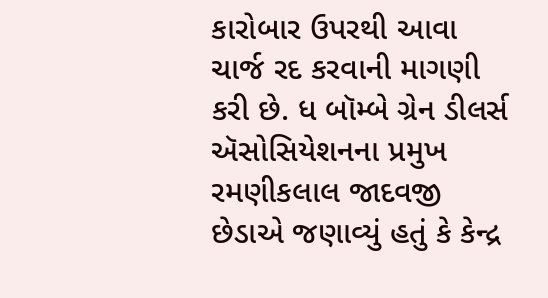કારોબાર ઉપરથી આવા ચાર્જ રદ કરવાની માગણી કરી છે. ધ બૉમ્બે ગ્રેન ડીલર્સ ઍસોસિયેશનના પ્રમુખ રમણીકલાલ જાદવજી છેડાએ જણાવ્યું હતું કે કેન્દ્ર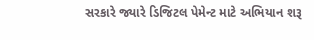સરકારે જ્યારે ડિજિટલ પેમેન્ટ માટે અભિયાન શરૂ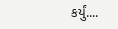કર્યું....